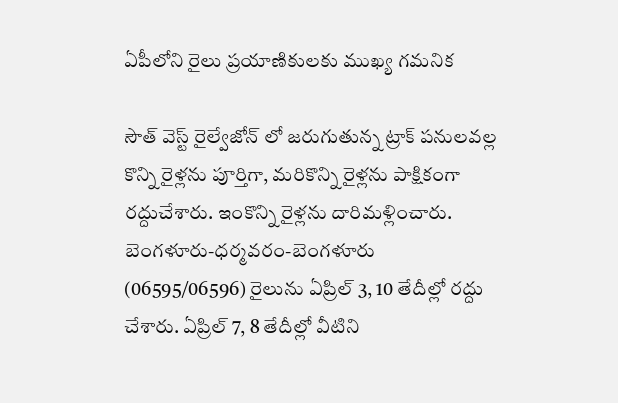ఏపీలోని రైలు ప్రయాణికులకు ముఖ్య గమనిక

సౌత్ వెస్ట్ రైల్వేజోన్ లో జరుగుతున్న ట్రాక్ పనులవల్ల కొన్ని రైళ్లను పూర్తిగా, మరికొన్ని రైళ్లను పాక్షికంగా రద్దుచేశారు. ఇంకొన్ని రైళ్లను దారిమళ్లించారు. బెంగళూరు-ధర్మవరం-బెంగళూరు (06595/06596) రైలును ఏప్రిల్‌ 3, 10 తేదీల్లో రద్దు చేశారు. ఏప్రిల్‌ 7, 8 తేదీల్లో వీటిని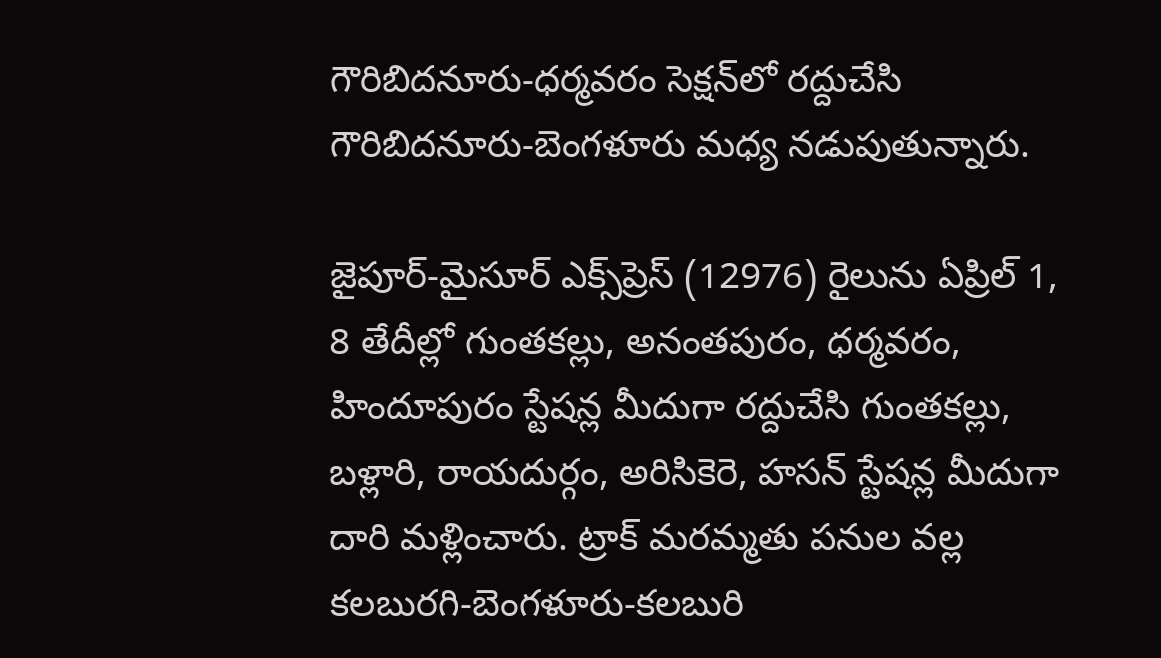గౌరిబిదనూరు-ధర్మవరం సెక్షన్‌లో రద్దుచేసి గౌరిబిదనూరు-బెంగళూరు మధ్య నడుపుతున్నారు.

జైపూర్‌-మైసూర్‌ ఎక్స్‌ప్రెస్‌ (12976) రైలును ఏప్రిల్‌ 1, 8 తేదీల్లో గుంతకల్లు, అనంతపురం, ధర్మవరం, హిందూపురం స్టేషన్ల మీదుగా రద్దుచేసి గుంతకల్లు, బళ్లారి, రాయదుర్గం, అరిసికెరె, హసన్‌ స్టేషన్ల మీదుగా దారి మళ్లించారు. ట్రాక్‌ మరమ్మతు పనుల వల్ల కలబురగి-బెంగళూరు-కలబురి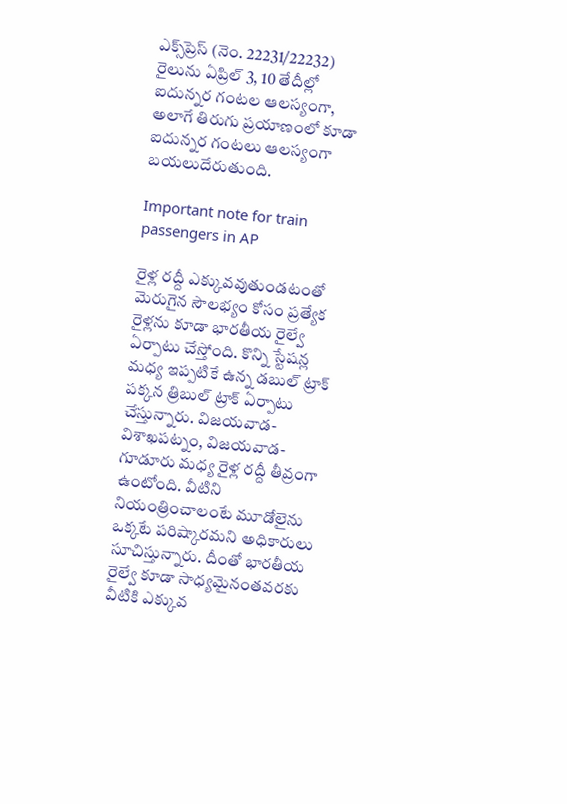ఎక్స్‌ప్రెస్‌ (నెం. 22231/22232) రైలును ఏప్రిల్‌ 3, 10 తేదీల్లో ఐదున్నర గంటల ఆలస్యంగా, అలాగే తిరుగు ప్రయాణంలో కూడా ఐదున్నర గంటలు ఆలస్యంగా బయలుదేరుతుంది.

Important note for train passengers in AP

రైళ్ల రద్దీ ఎక్కువవుతుండటంతో మెరుగైన సౌలభ్యం కోసం ప్రత్యేక రైళ్లను కూడా భారతీయ రైల్వే ఏర్పాటు చేస్తోంది. కొన్ని స్టేషన్ల మధ్య ఇప్పటికే ఉన్న డబుల్ ట్రాక్ పక్కన త్రిబుల్ ట్రాక్ ఏర్పాటు చేస్తున్నారు. విజయవాడ-విశాఖపట్నం, విజయవాడ-గూడూరు మధ్య రైళ్ల రద్దీ తీవ్రంగా ఉంటోంది. వీటిని నియంత్రించాలంటే మూడోలైను ఒక్కటే పరిష్కారమని అధికారులు సూచిస్తున్నారు. దీంతో భారతీయ రైల్వే కూడా సాధ్యమైనంతవరకు వీటికి ఎక్కువ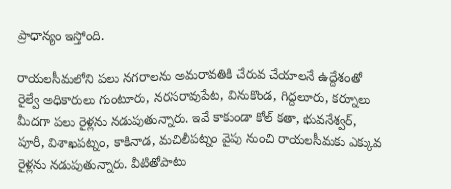ప్రాధాన్యం ఇస్తోంది.

రాయలసీమలోని పలు నగరాలను అమరావతికి చేరువ చేయాలనే ఉద్దేశంతో రైల్వే అధికారులు గుంటూరు, నరసరావుపేట, వినుకొండ, గిద్దలూరు, కర్నూలు మీదగా పలు రైళ్లను నడుపుతున్నారు. ఇవే కాకుండా కోల్ కతా, భువనేశ్వర్, పూరీ, విశాఖపట్నం, కాకినాడ, మచిలీపట్నం వైపు నుంచి రాయలసీమకు ఎక్కువ రైళ్లను నడుపుతున్నారు. వీటితోపాటు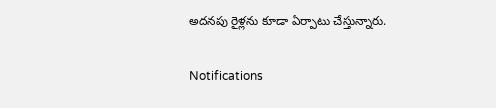అదనపు రైళ్లను కూడా ఏర్పాటు చేస్తున్నారు.

Notifications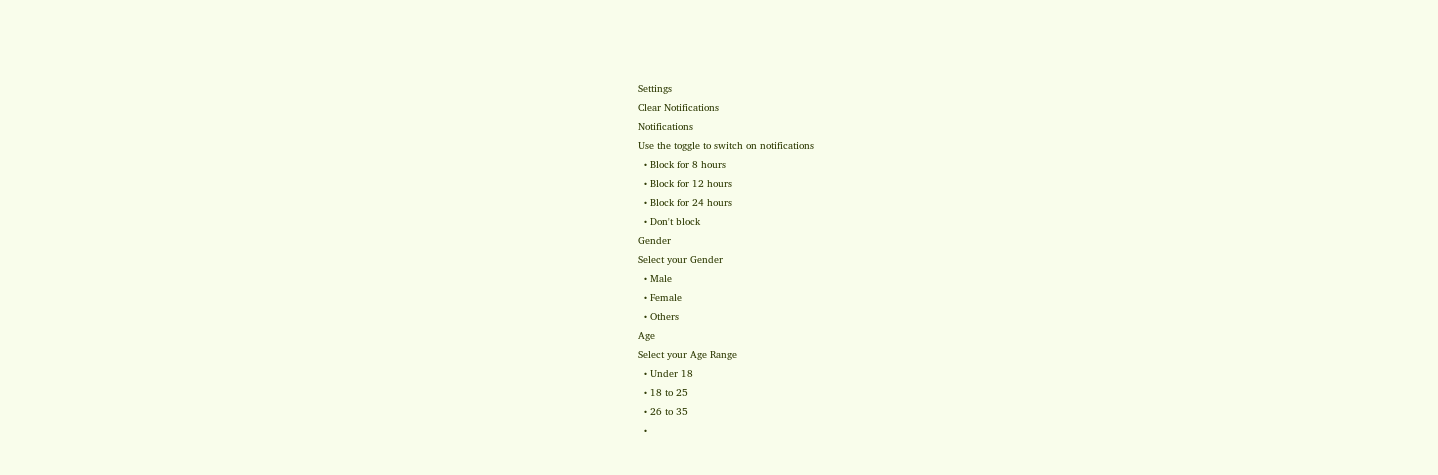Settings
Clear Notifications
Notifications
Use the toggle to switch on notifications
  • Block for 8 hours
  • Block for 12 hours
  • Block for 24 hours
  • Don't block
Gender
Select your Gender
  • Male
  • Female
  • Others
Age
Select your Age Range
  • Under 18
  • 18 to 25
  • 26 to 35
  •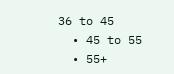36 to 45
  • 45 to 55
  • 55+